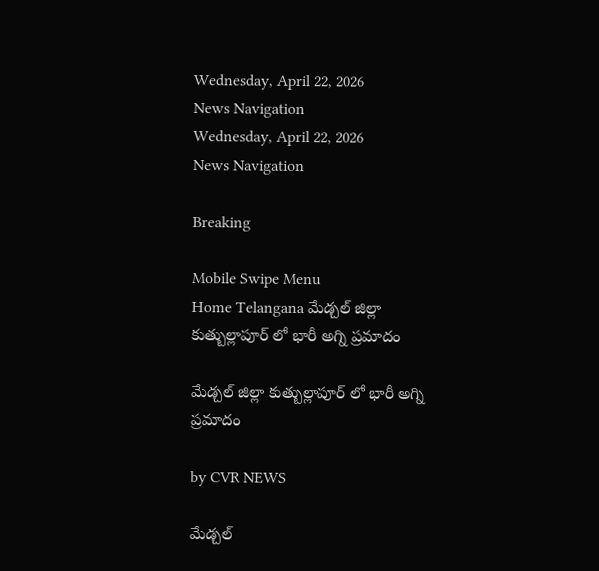Wednesday, April 22, 2026
News Navigation
Wednesday, April 22, 2026
News Navigation

Breaking

Mobile Swipe Menu
Home Telangana మేడ్చల్ జిల్లా కుత్బుల్లాపూర్ లో భారీ అగ్ని ప్రమాదం

మేడ్చల్ జిల్లా కుత్బుల్లాపూర్ లో భారీ అగ్ని ప్రమాదం

by CVR NEWS

మేడ్చల్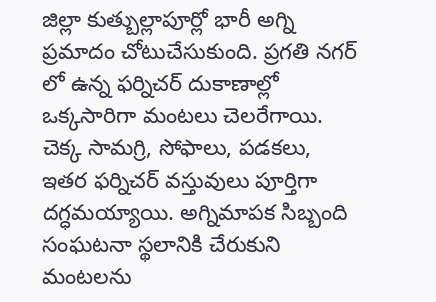జిల్లా కుత్బుల్లాపూర్లో భారీ అగ్ని ప్రమాదం చోటుచేసుకుంది. ప్రగతి నగర్ లో ఉన్న ఫర్నిచర్ దుకాణాల్లో ఒక్కసారిగా మంటలు చెలరేగాయి. చెక్క సామగ్రి, సోఫాలు, పడకలు, ఇతర ఫర్నిచర్ వస్తువులు పూర్తిగా దగ్ధమయ్యాయి. అగ్నిమాపక సిబ్బంది సంఘటనా స్థలానికి చేరుకుని మంటలను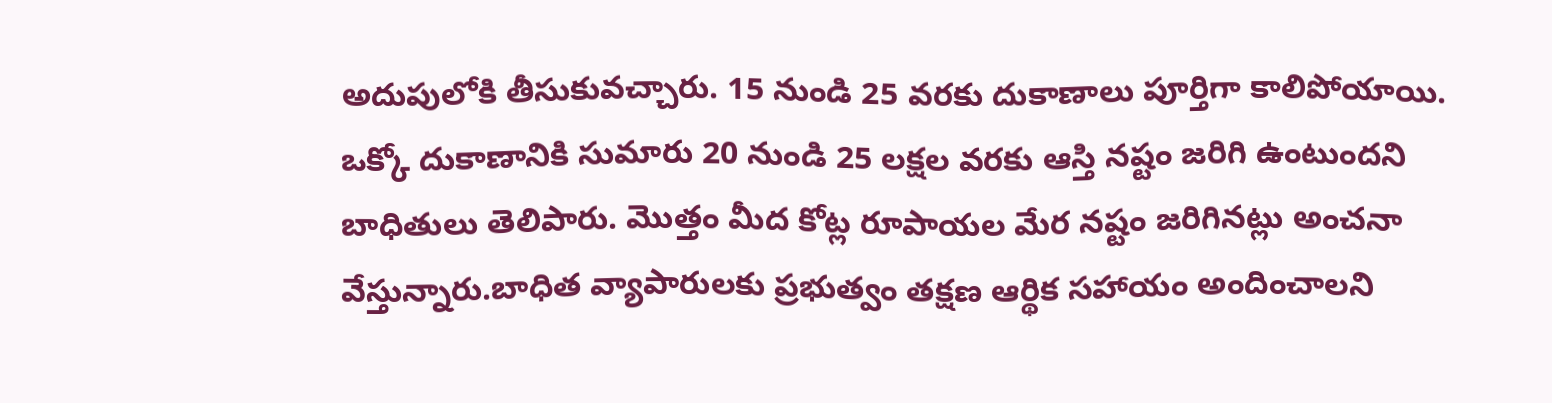అదుపులోకి తీసుకువచ్చారు. 15 నుండి 25 వరకు దుకాణాలు పూర్తిగా కాలిపోయాయి. ఒక్కో దుకాణానికి సుమారు 20 నుండి 25 లక్షల వరకు ఆస్తి నష్టం జరిగి ఉంటుందని బాధితులు తెలిపారు. మొత్తం మీద కోట్ల రూపాయల మేర నష్టం జరిగినట్లు అంచనా వేస్తున్నారు.బాధిత వ్యాపారులకు ప్రభుత్వం తక్షణ ఆర్థిక సహాయం అందించాలని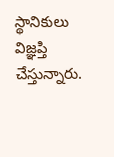స్థానికులు విజ్ఞప్తి చేస్తున్నారు.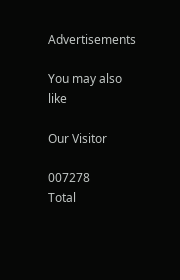Advertisements

You may also like

Our Visitor

007278
Total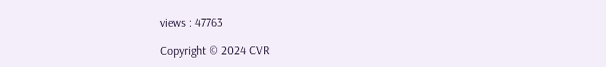views : 47763

Copyright © 2024 CVR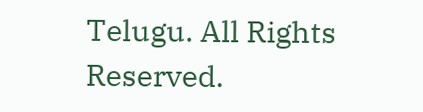Telugu. All Rights Reserved.